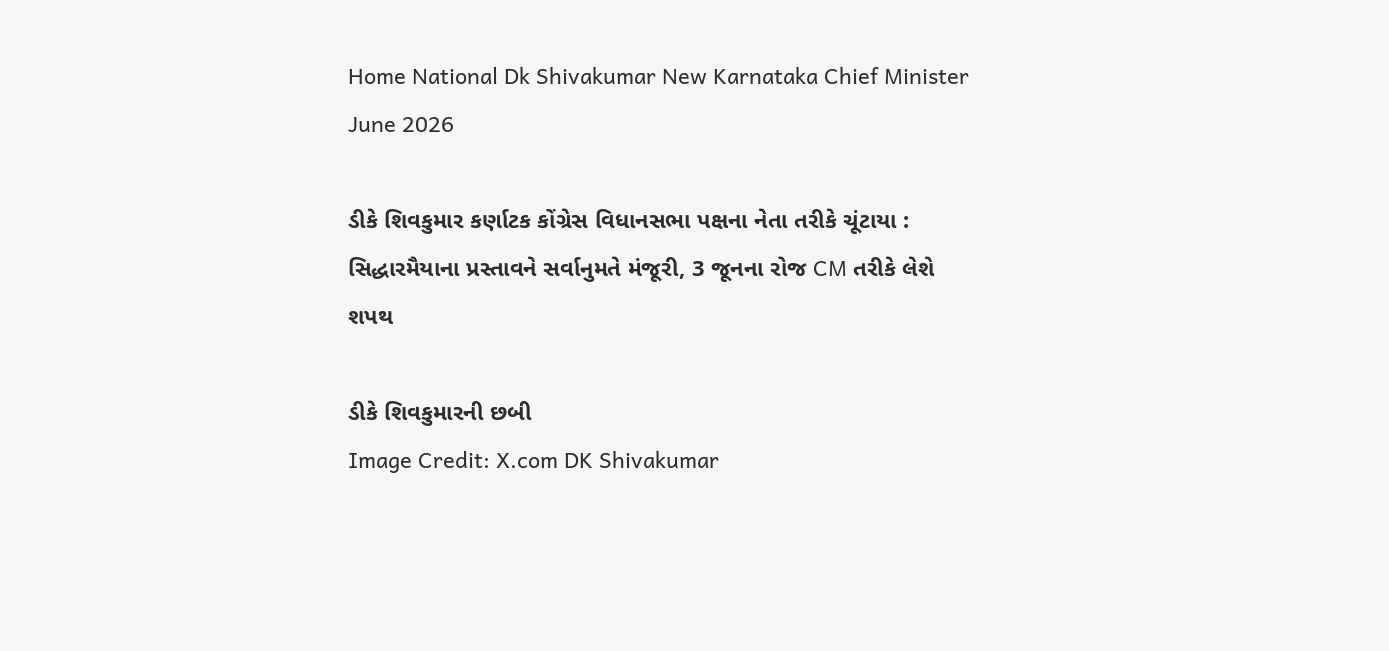Home National Dk Shivakumar New Karnataka Chief Minister June 2026

ડીકે શિવકુમાર કર્ણાટક કોંગ્રેસ વિધાનસભા પક્ષના નેતા તરીકે ચૂંટાયા : સિદ્ધારમૈયાના પ્રસ્તાવને સર્વાનુમતે મંજૂરી, 3 જૂનના રોજ CM તરીકે લેશે શપથ

ડીકે શિવકુમારની છબી
Image Credit: X.com DK Shivakumar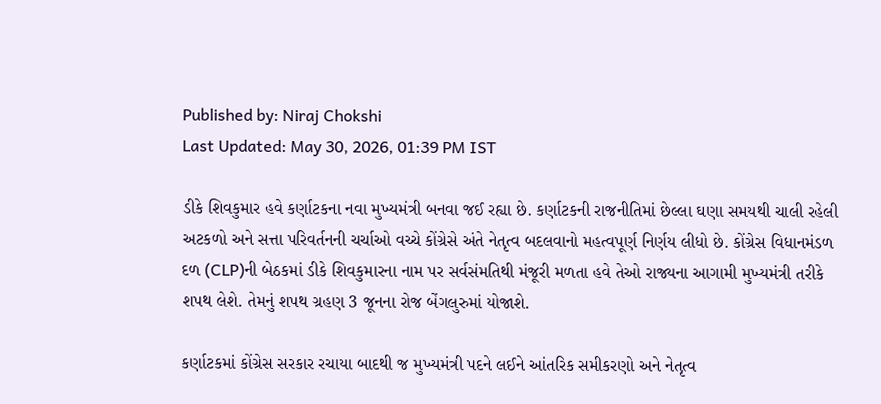Published by: Niraj Chokshi
Last Updated: May 30, 2026, 01:39 PM IST

ડીકે શિવકુમાર હવે કર્ણાટકના નવા મુખ્યમંત્રી બનવા જઈ રહ્યા છે. કર્ણાટકની રાજનીતિમાં છેલ્લા ઘણા સમયથી ચાલી રહેલી અટકળો અને સત્તા પરિવર્તનની ચર્ચાઓ વચ્ચે કોંગ્રેસે અંતે નેતૃત્વ બદલવાનો મહત્વપૂર્ણ નિર્ણય લીધો છે. કોંગ્રેસ વિધાનમંડળ દળ (CLP)ની બેઠકમાં ડીકે શિવકુમારના નામ પર સર્વસંમતિથી મંજૂરી મળતા હવે તેઓ રાજ્યના આગામી મુખ્યમંત્રી તરીકે શપથ લેશે. તેમનું શપથ ગ્રહણ 3 જૂનના રોજ બેંગલુરુમાં યોજાશે.

કર્ણાટકમાં કોંગ્રેસ સરકાર રચાયા બાદથી જ મુખ્યમંત્રી પદને લઈને આંતરિક સમીકરણો અને નેતૃત્વ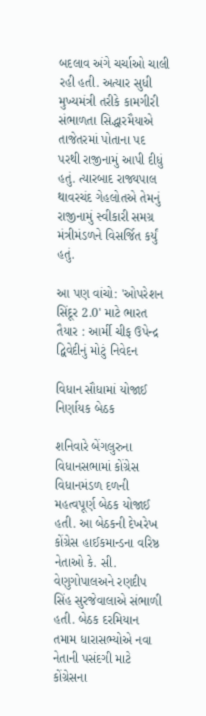બદલાવ અંગે ચર્ચાઓ ચાલી રહી હતી. અત્યાર સુધી મુખ્યમંત્રી તરીકે કામગીરી સંભાળતા સિદ્ધારમૈયાએ તાજેતરમાં પોતાના પદ પરથી રાજીનામું આપી દીધું હતું. ત્યારબાદ રાજ્યપાલ થાવરચંદ ગેહલોતએ તેમનું રાજીનામું સ્વીકારી સમગ્ર મંત્રીમંડળને વિસર્જિત કર્યું હતું.

આ પણ વાંચો: 'ઓપરેશન સિંદૂર 2.0' માટે ભારત તૈયાર : આર્મી ચીફ ઉપેન્દ્ર દ્વિવેદીનું મોટું નિવેદન

વિધાન સૌધામાં યોજાઈ નિર્ણાયક બેઠક

શનિવારે બેંગલુરુના વિધાનસભામાં કોંગ્રેસ વિધાનમંડળ દળની મહત્વપૂર્ણ બેઠક યોજાઈ હતી. આ બેઠકની દેખરેખ કોંગ્રેસ હાઈકમાન્ડના વરિષ્ઠ નેતાઓ કે. સી. વેણુગોપાલઅને રણદીપ સિંહ સુરજેવાલાએ સંભાળી હતી. બેઠક દરમિયાન તમામ ધારાસભ્યોએ નવા નેતાની પસંદગી માટે કોંગ્રેસના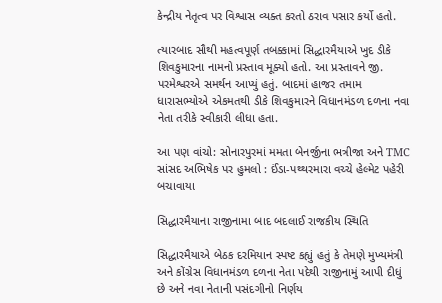કેન્દ્રીય નેતૃત્વ પર વિશ્વાસ વ્યક્ત કરતો ઠરાવ પસાર કર્યો હતો.

ત્યારબાદ સૌથી મહત્વપૂર્ણ તબક્કામાં સિદ્ધારમૈયાએ ખુદ ડીકે શિવકુમારના નામનો પ્રસ્તાવ મૂક્યો હતો. આ પ્રસ્તાવને જી. પરમેશ્વરએ સમર્થન આપ્યું હતું. બાદમાં હાજર તમામ ધારાસભ્યોએ એકમતથી ડીકે શિવકુમારને વિધાનમંડળ દળના નવા નેતા તરીકે સ્વીકારી લીધા હતા.

આ પણ વાંચો: સોનારપુરમાં મમતા બેનર્જીના ભત્રીજા અને TMC સાંસદ અભિષેક પર હુમલો : ઈંડા-પથ્થરમારા વચ્ચે હેલ્મેટ પહેરી બચાવાયા

સિદ્ધારમૈયાના રાજીનામા બાદ બદલાઈ રાજકીય સ્થિતિ

સિદ્ધારમૈયાએ બેઠક દરમિયાન સ્પષ્ટ કહ્યું હતું કે તેમણે મુખ્યમંત્રી અને કોંગ્રેસ વિધાનમંડળ દળના નેતા પદેથી રાજીનામું આપી દીધું છે અને નવા નેતાની પસંદગીનો નિર્ણય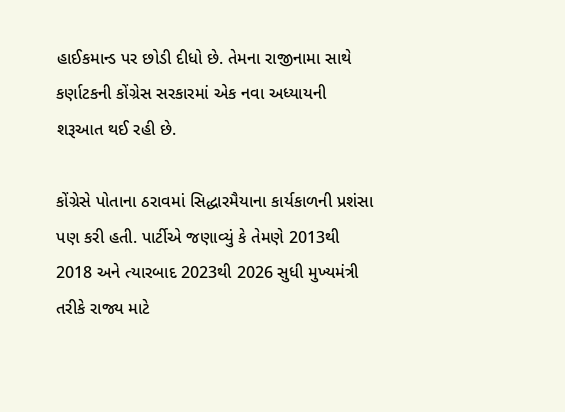હાઈકમાન્ડ પર છોડી દીધો છે. તેમના રાજીનામા સાથે કર્ણાટકની કોંગ્રેસ સરકારમાં એક નવા અધ્યાયની શરૂઆત થઈ રહી છે.

કોંગ્રેસે પોતાના ઠરાવમાં સિદ્ધારમૈયાના કાર્યકાળની પ્રશંસા પણ કરી હતી. પાર્ટીએ જણાવ્યું કે તેમણે 2013થી 2018 અને ત્યારબાદ 2023થી 2026 સુધી મુખ્યમંત્રી તરીકે રાજ્ય માટે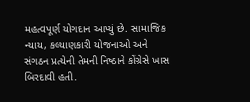મહત્વપૂર્ણ યોગદાન આપ્યું છે. સામાજિક ન્યાય, કલ્યાણકારી યોજનાઓ અને સંગઠન પ્રત્યેની તેમની નિષ્ઠાને કોંગ્રેસે ખાસ બિરદાવી હતી.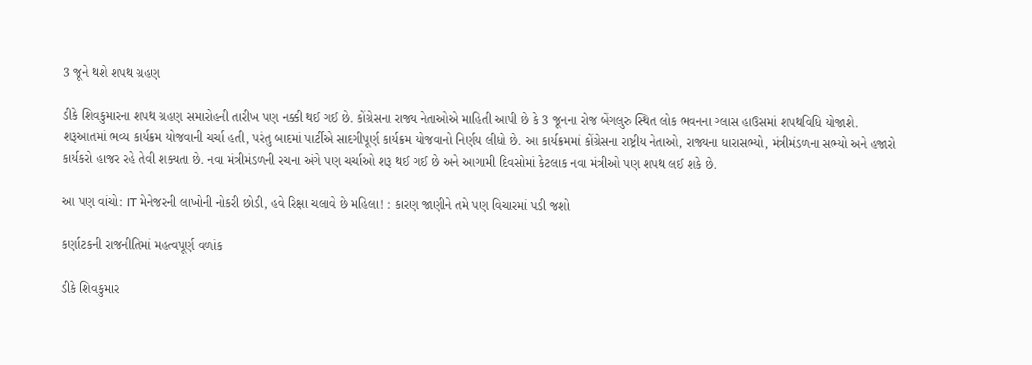3 જૂને થશે શપથ ગ્રહણ

ડીકે શિવકુમારના શપથ ગ્રહણ સમારોહની તારીખ પણ નક્કી થઈ ગઈ છે. કોંગ્રેસના રાજ્ય નેતાઓએ માહિતી આપી છે કે 3 જૂનના રોજ બેંગલુરુ સ્થિત લોક ભવનના ગ્લાસ હાઉસમાં શપથવિધિ યોજાશે. શરૂઆતમાં ભવ્ય કાર્યક્રમ યોજવાની ચર્ચા હતી, પરંતુ બાદમાં પાર્ટીએ સાદગીપૂર્ણ કાર્યક્રમ યોજવાનો નિર્ણય લીધો છે. આ કાર્યક્રમમાં કોંગ્રેસના રાષ્ટ્રીય નેતાઓ, રાજ્યના ધારાસભ્યો, મંત્રીમંડળના સભ્યો અને હજારો કાર્યકરો હાજર રહે તેવી શક્યતા છે. નવા મંત્રીમંડળની રચના અંગે પણ ચર્ચાઓ શરૂ થઈ ગઈ છે અને આગામી દિવસોમાં કેટલાક નવા મંત્રીઓ પણ શપથ લઈ શકે છે.

આ પણ વાંચો: IT મેનેજરની લાખોની નોકરી છોડી, હવે રિક્ષા ચલાવે છે મહિલા! : કારણ જાણીને તમે પણ વિચારમાં પડી જશો

કર્ણાટકની રાજનીતિમાં મહત્વપૂર્ણ વળાંક

ડીકે શિવકુમાર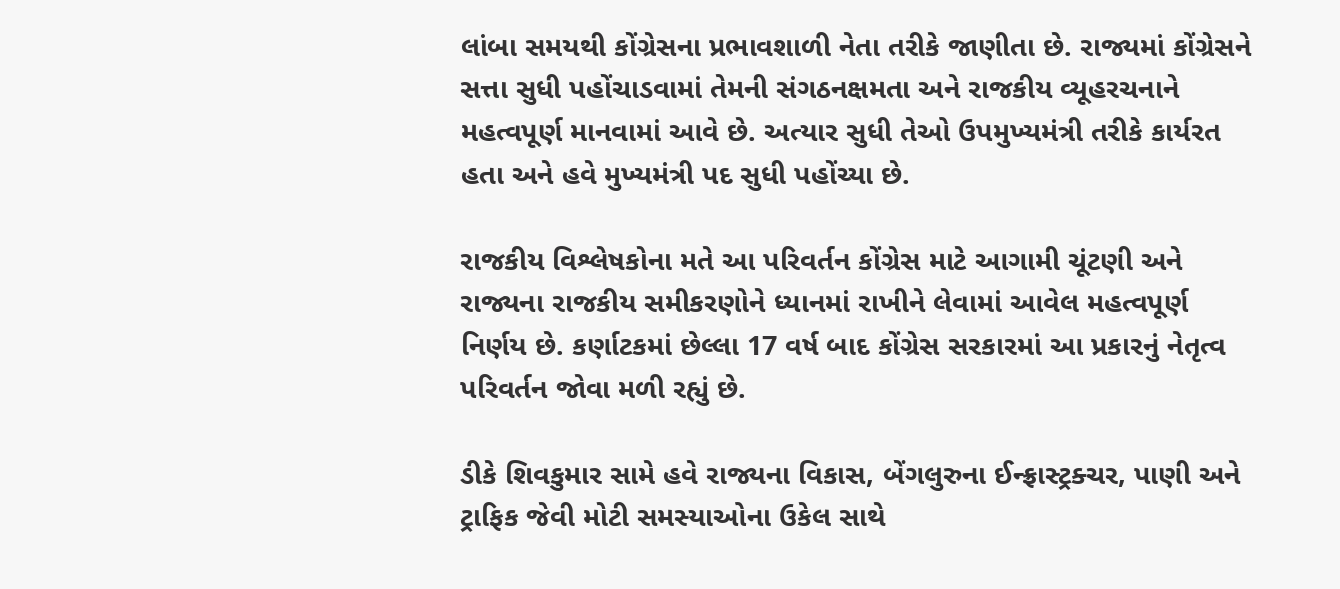લાંબા સમયથી કોંગ્રેસના પ્રભાવશાળી નેતા તરીકે જાણીતા છે. રાજ્યમાં કોંગ્રેસને સત્તા સુધી પહોંચાડવામાં તેમની સંગઠનક્ષમતા અને રાજકીય વ્યૂહરચનાને મહત્વપૂર્ણ માનવામાં આવે છે. અત્યાર સુધી તેઓ ઉપમુખ્યમંત્રી તરીકે કાર્યરત હતા અને હવે મુખ્યમંત્રી પદ સુધી પહોંચ્યા છે.

રાજકીય વિશ્લેષકોના મતે આ પરિવર્તન કોંગ્રેસ માટે આગામી ચૂંટણી અને રાજ્યના રાજકીય સમીકરણોને ધ્યાનમાં રાખીને લેવામાં આવેલ મહત્વપૂર્ણ નિર્ણય છે. કર્ણાટકમાં છેલ્લા 17 વર્ષ બાદ કોંગ્રેસ સરકારમાં આ પ્રકારનું નેતૃત્વ પરિવર્તન જોવા મળી રહ્યું છે.

ડીકે શિવકુમાર સામે હવે રાજ્યના વિકાસ, બેંગલુરુના ઈન્ફ્રાસ્ટ્રક્ચર, પાણી અને ટ્રાફિક જેવી મોટી સમસ્યાઓના ઉકેલ સાથે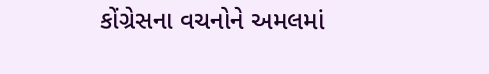કોંગ્રેસના વચનોને અમલમાં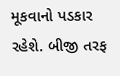મૂકવાનો પડકાર રહેશે. બીજી તરફ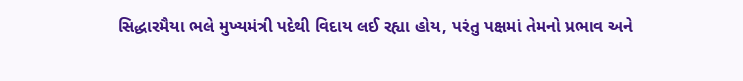સિદ્ધારમૈયા ભલે મુખ્યમંત્રી પદેથી વિદાય લઈ રહ્યા હોય, પરંતુ પક્ષમાં તેમનો પ્રભાવ અને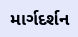માર્ગદર્શન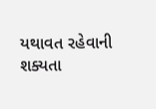યથાવત રહેવાની શક્યતા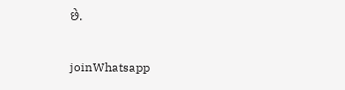છે.

joinWhatsapp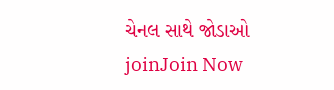ચેનલ સાથે જોડાઓ
joinJoin Now